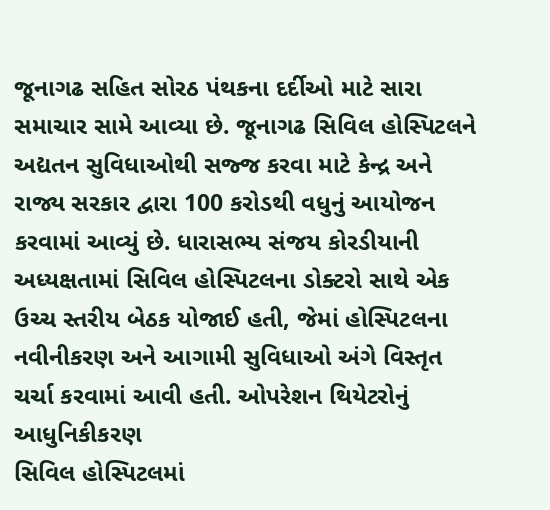જૂનાગઢ સહિત સોરઠ પંથકના દર્દીઓ માટે સારા સમાચાર સામે આવ્યા છે. જૂનાગઢ સિવિલ હોસ્પિટલને અદ્યતન સુવિધાઓથી સજ્જ કરવા માટે કેન્દ્ર અને રાજ્ય સરકાર દ્વારા 100 કરોડથી વધુનું આયોજન કરવામાં આવ્યું છે. ધારાસભ્ય સંજય કોરડીયાની અધ્યક્ષતામાં સિવિલ હોસ્પિટલના ડોક્ટરો સાથે એક ઉચ્ચ સ્તરીય બેઠક યોજાઈ હતી, જેમાં હોસ્પિટલના નવીનીકરણ અને આગામી સુવિધાઓ અંગે વિસ્તૃત ચર્ચા કરવામાં આવી હતી. ઓપરેશન થિયેટરોનું આધુનિકીકરણ
સિવિલ હોસ્પિટલમાં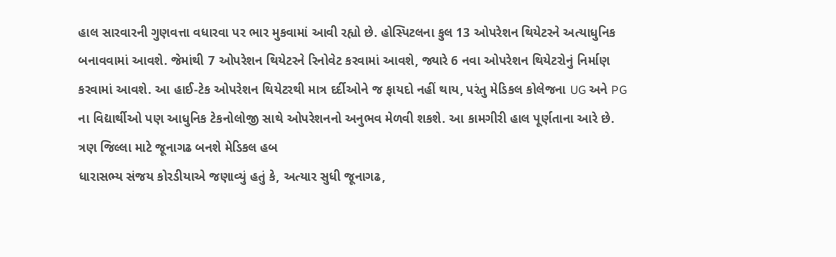હાલ સારવારની ગુણવત્તા વધારવા પર ભાર મુકવામાં આવી રહ્યો છે. હોસ્પિટલના કુલ 13 ઓપરેશન થિયેટરને અત્યાધુનિક બનાવવામાં આવશે. જેમાંથી 7 ઓપરેશન થિયેટરને રિનોવેટ કરવામાં આવશે, જ્યારે 6 નવા ઓપરેશન થિયેટરોનું નિર્માણ કરવામાં આવશે. આ હાઈ-ટેક ઓપરેશન થિયેટરથી માત્ર દર્દીઓને જ ફાયદો નહીં થાય, પરંતુ મેડિકલ કોલેજના UG અને PG ના વિદ્યાર્થીઓ પણ આધુનિક ટેકનોલોજી સાથે ઓપરેશનનો અનુભવ મેળવી શકશે. આ કામગીરી હાલ પૂર્ણતાના આરે છે. ત્રણ જિલ્લા માટે જૂનાગઢ બનશે મેડિકલ હબ
ધારાસભ્ય સંજય કોરડીયાએ જણાવ્યું હતું કે, અત્યાર સુધી જૂનાગઢ,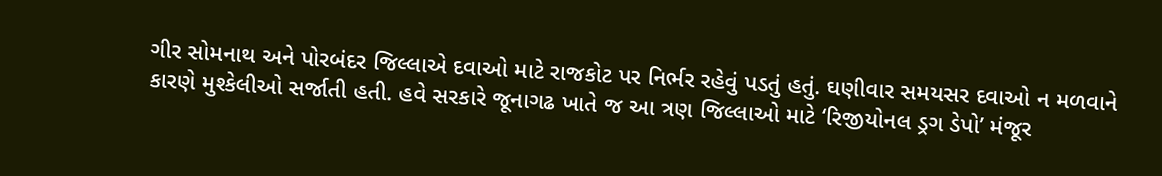ગીર સોમનાથ અને પોરબંદર જિલ્લાએ દવાઓ માટે રાજકોટ પર નિર્ભર રહેવું પડતું હતું. ઘણીવાર સમયસર દવાઓ ન મળવાને કારણે મુશ્કેલીઓ સર્જાતી હતી. હવે સરકારે જૂનાગઢ ખાતે જ આ ત્રણ જિલ્લાઓ માટે ‘રિજીયોનલ ડ્રગ ડેપો’ મંજૂર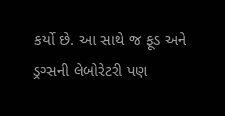કર્યો છે. આ સાથે જ ફૂડ અને ડ્રગ્સની લેબોરેટરી પણ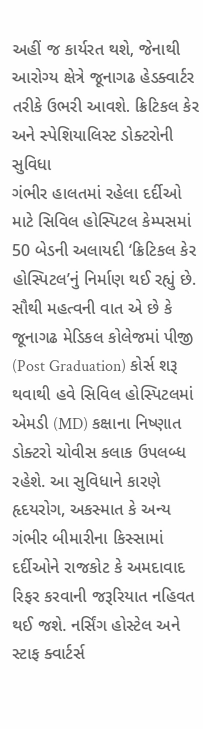અહીં જ કાર્યરત થશે, જેનાથી આરોગ્ય ક્ષેત્રે જૂનાગઢ હેડક્વાર્ટર તરીકે ઉભરી આવશે. ક્રિટિકલ કેર અને સ્પેશિયાલિસ્ટ ડોક્ટરોની સુવિધા
ગંભીર હાલતમાં રહેલા દર્દીઓ માટે સિવિલ હોસ્પિટલ કેમ્પસમાં 50 બેડની અલાયદી ‘ક્રિટિકલ કેર હોસ્પિટલ’નું નિર્માણ થઈ રહ્યું છે. સૌથી મહત્વની વાત એ છે કે જૂનાગઢ મેડિકલ કોલેજમાં પીજી (Post Graduation) કોર્સ શરૂ થવાથી હવે સિવિલ હોસ્પિટલમાં એમડી (MD) કક્ષાના નિષ્ણાત ડોક્ટરો ચોવીસ કલાક ઉપલબ્ધ રહેશે. આ સુવિધાને કારણે હૃદયરોગ, અકસ્માત કે અન્ય ગંભીર બીમારીના કિસ્સામાં દર્દીઓને રાજકોટ કે અમદાવાદ રિફર કરવાની જરૂરિયાત નહિવત થઈ જશે. નર્સિંગ હોસ્ટેલ અને સ્ટાફ ક્વાર્ટર્સ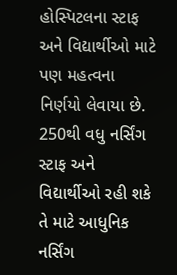હોસ્પિટલના સ્ટાફ અને વિદ્યાર્થીઓ માટે પણ મહત્વના નિર્ણયો લેવાયા છે. 250થી વધુ નર્સિંગ સ્ટાફ અને વિદ્યાર્થીઓ રહી શકે તે માટે આધુનિક નર્સિંગ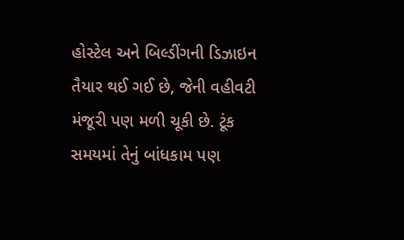હોસ્ટેલ અને બિલ્ડીંગની ડિઝાઇન તૈયાર થઈ ગઈ છે, જેની વહીવટી મંજૂરી પણ મળી ચૂકી છે. ટૂંક સમયમાં તેનું બાંધકામ પણ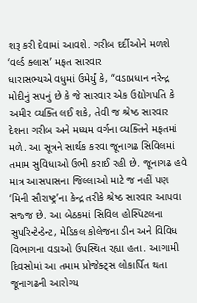શરૂ કરી દેવામાં આવશે. ગરીબ દર્દીઓને મળશે ‘વર્લ્ડ ક્લાસ’ મફત સારવાર
ધારાસભ્યએ વધુમાં ઉમેર્યું કે, “વડાપ્રધાન નરેન્દ્ર મોદીનું સપનું છે કે જે સારવાર એક ઉદ્યોગપતિ કે અમીર વ્યક્તિ લઈ શકે, તેવી જ શ્રેષ્ઠ સારવાર દેશના ગરીબ અને મધ્યમ વર્ગના વ્યક્તિને મફતમાં મળે. આ સૂત્રને સાર્થક કરવા જૂનાગઢ સિવિલમાં તમામ સુવિધાઓ ઉભી કરાઈ રહી છે. જૂનાગઢ હવે માત્ર આસપાસના જિલ્લાઓ માટે જ નહીં પણ ‘મિની સૌરાષ્ટ્ર’ના કેન્દ્ર તરીકે શ્રેષ્ઠ સારવાર આપવા સજ્જ છે. આ બેઠકમાં સિવિલ હોસ્પિટલના સુપરિન્ટેન્ડેન્ટ, મેડિકલ કોલેજના ડીન અને વિવિધ વિભાગના વડાઓ ઉપસ્થિત રહ્યા હતા. આગામી દિવસોમાં આ તમામ પ્રોજેક્ટ્સ લોકાર્પિત થતા જૂનાગઢની આરોગ્ય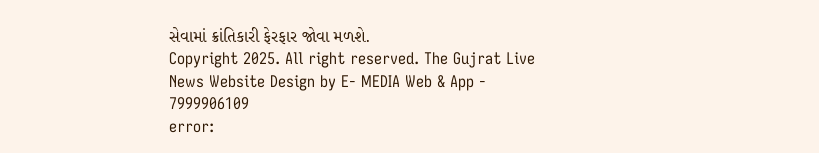સેવામાં ક્રાંતિકારી ફેરફાર જોવા મળશે.
Copyright 2025. All right reserved. The Gujrat Live News Website Design by E- MEDIA Web & App - 7999906109
error: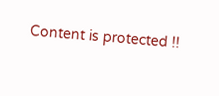Content is protected !!